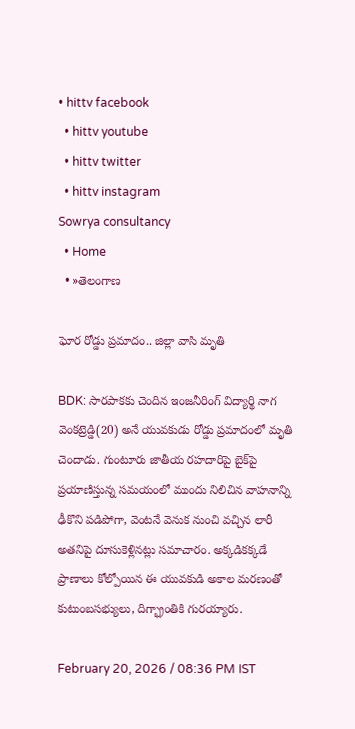• hittv facebook
  • hittv youtube
  • hittv twitter
  • hittv instagram
Sowrya consultancy
  • Home
  • »తెలంగాణ

ఘోర రోడ్డు ప్రమాదం.. జిల్లా వాసి మృతి

BDK: సారపాకకు చెందిన ఇంజనీరింగ్ విద్యార్థి నాగ వెంకట్రెడ్డి(20) అనే యువకుడు రోడ్డు ప్రమాదంలో మృతి చెందాడు. గుంటూరు జాతీయ రహదారిపై బైక్‌పై ప్రయాణిస్తున్న సమయంలో ముందు నిలిచిన వాహనాన్ని ఢీకొని పడిపోగా, వెంటనే వెనుక నుంచి వచ్చిన లారీ అతనిపై దూసుకెళ్లినట్లు సమాచారం. అక్కడికక్కడే ప్రాణాలు కోల్పోయిన ఈ యువకుడి అకాల మరణంతో కుటుంబసభ్యులు, దిగ్భ్రాంతికి గురయ్యారు.

February 20, 2026 / 08:36 PM IST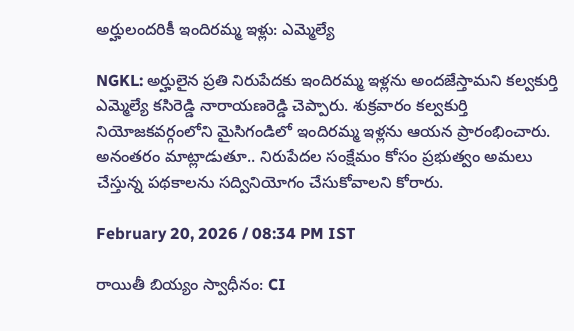అర్హులందరికీ ఇందిరమ్మ ఇళ్లు: ఎమ్మెల్యే

NGKL: అర్హులైన ప్రతి నిరుపేదకు ఇందిరమ్మ ఇళ్లను అందజేస్తామని కల్వకుర్తి ఎమ్మెల్యే కసిరెడ్డి నారాయణరెడ్డి చెప్పారు. శుక్రవారం కల్వకుర్తి నియోజకవర్గంలోని మైసిగండిలో ఇందిరమ్మ ఇళ్లను ఆయన ప్రారంభించారు. అనంతరం మాట్లాడుతూ.. నిరుపేదల సంక్షేమం కోసం ప్రభుత్వం అమలు చేస్తున్న పథకాలను సద్వినియోగం చేసుకోవాలని కోరారు.

February 20, 2026 / 08:34 PM IST

రాయితీ బియ్యం స్వాధీనం: CI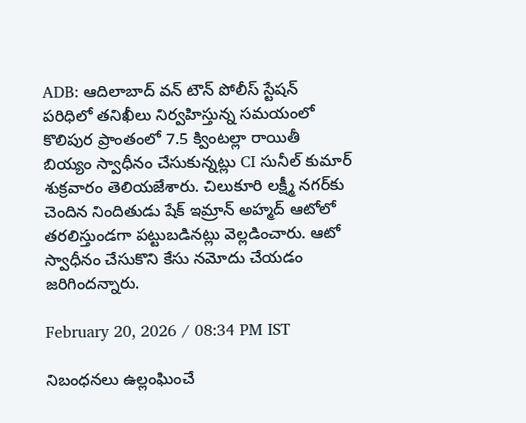ADB: ఆదిలాబాద్ వన్ టౌన్ పోలీస్ స్టేషన్ పరిధిలో తనిఖీలు నిర్వహిస్తున్న సమయంలో కొలిపుర ప్రాంతంలో 7.5 క్వింటల్లా రాయితీ బియ్యం స్వాధీనం చేసుకున్నట్లు CI సునీల్ కుమార్ శుక్రవారం తెలియజేశారు. చిలుకూరి లక్ష్మీ నగర్‌కు చెందిన నిందితుడు షేక్ ఇమ్రాన్ అహ్మద్ ఆటోలో తరలిస్తుండగా పట్టుబడినట్లు వెల్లడించారు. ఆటో స్వాధీనం చేసుకొని కేసు నమోదు చేయడం జరిగిందన్నారు.

February 20, 2026 / 08:34 PM IST

నిబంధనలు ఉల్లంఘించే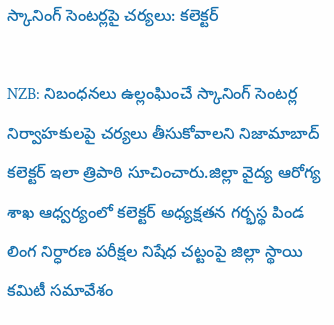స్కానింగ్ సెంటర్లపై చర్యలు: కలెక్టర్

NZB: నిబంధనలు ఉల్లంఘించే స్కానింగ్ సెంటర్ల నిర్వాహకులపై చర్యలు తీసుకోవాలని నిజామాబాద్ కలెక్టర్ ఇలా త్రిపాఠి సూచించారు.జిల్లా వైద్య ఆరోగ్య శాఖ ఆధ్వర్యంలో కలెక్టర్ అధ్యక్షతన గర్భస్థ పిండ లింగ నిర్ధారణ పరీక్షల నిషేధ చట్టంపై జిల్లా స్థాయి కమిటీ సమావేశం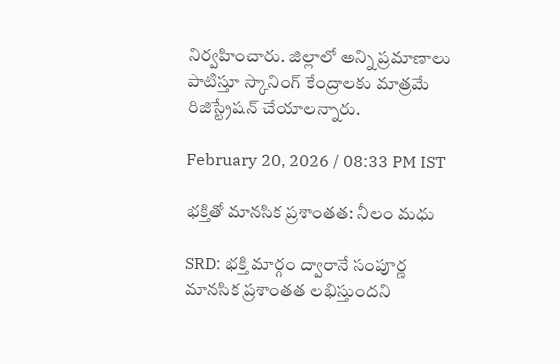నిర్వహించారు. జిల్లాలో అన్ని ప్రమాణాలు పాటిస్తూ స్కానింగ్ కేంద్రాలకు మాత్రమే రిజిస్ట్రేషన్ చేయాలన్నారు.

February 20, 2026 / 08:33 PM IST

భక్తితో మానసిక ప్రశాంతత: నీలం మధు

SRD: భక్తి మార్గం ద్వారానే సంపూర్ణ మానసిక ప్రశాంతత లభిస్తుందని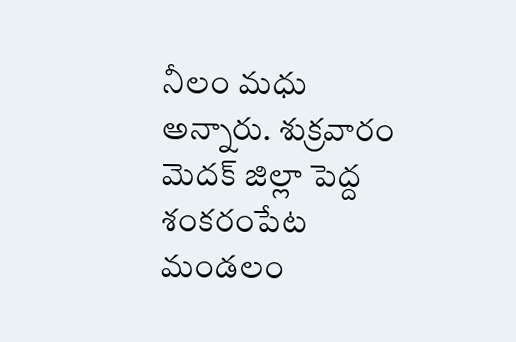నీలం మధు అన్నారు. శుక్రవారం మెదక్ జిల్లా పెద్ద శంకరంపేట మండలం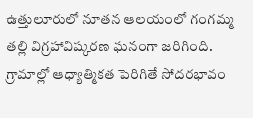ఉత్తులూరులో నూతన ఆలయంలో గంగమ్మ తల్లి విగ్రహావిష్కరణ ఘనంగా జరిగింది. గ్రామాల్లో ఆధ్యాత్మికత పెరిగితే సోదరభావం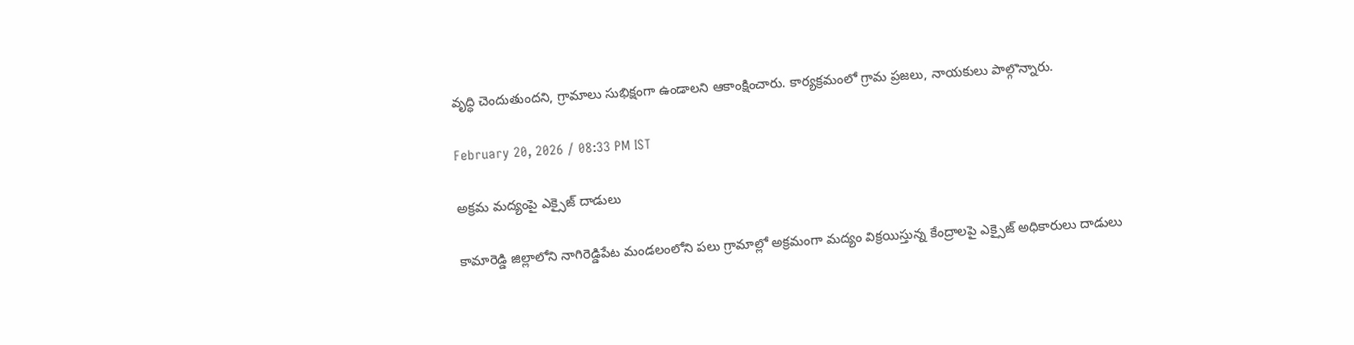వృద్ధి చెందుతుందని, గ్రామాలు సుభిక్షంగా ఉండాలని ఆకాంక్షించారు. కార్యక్రమంలో గ్రామ ప్రజలు, నాయకులు పాల్గొన్నారు.

February 20, 2026 / 08:33 PM IST

అక్రమ మద్యంపై ఎక్సైజ్ దాడులు

కామారెడ్డి జిల్లాలోని నాగిరెడ్డిపేట మండలంలోని పలు గ్రామాల్లో అక్రమంగా మద్యం విక్రయిస్తున్న కేంద్రాలపై ఎక్సైజ్ అధికారులు దాడులు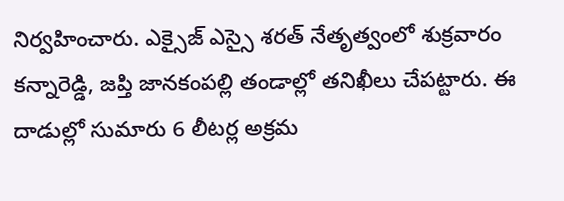నిర్వహించారు. ఎక్సైజ్ ఎస్సై శరత్ నేతృత్వంలో శుక్రవారం కన్నారెడ్డి, జప్తి జానకంపల్లి తండాల్లో తనిఖీలు చేపట్టారు. ఈ దాడుల్లో సుమారు 6 లీటర్ల అక్రమ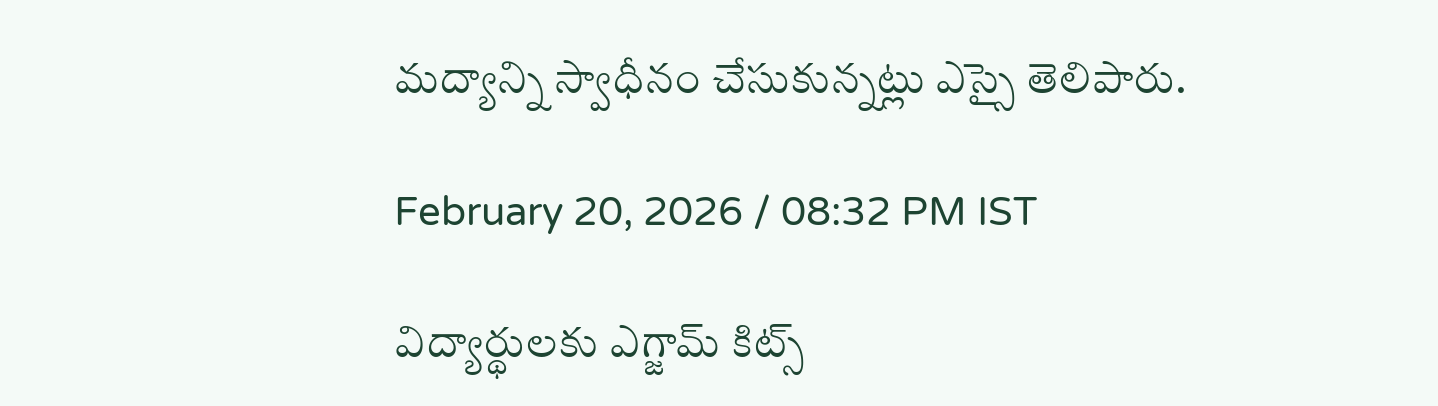మద్యాన్ని స్వాధీనం చేసుకున్నట్లు ఎస్సై తెలిపారు.

February 20, 2026 / 08:32 PM IST

విద్యార్థులకు ఎగ్జామ్ కిట్స్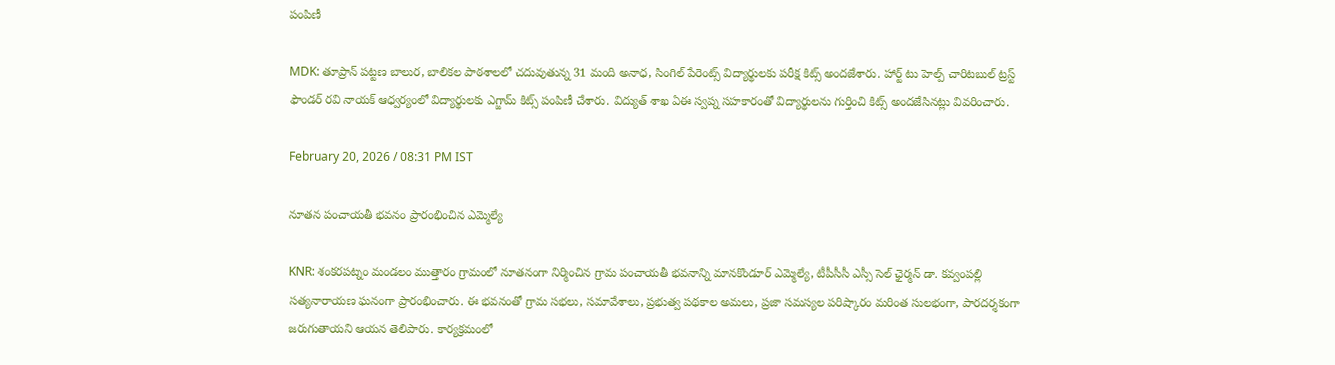పంపిణీ

MDK: తూప్రాన్ పట్టణ బాలుర, బాలికల పాఠశాలలో చదువుతున్న 31 మంది అనాధ, సింగిల్ పేరెంట్స్ విద్యార్థులకు పరీక్ష కిట్స్ అందజేశారు. హార్ట్ టు హెల్ప్ చారిటబుల్ ట్రస్ట్ ఫౌండర్ రవి నాయక్ ఆధ్వర్యంలో విద్యార్థులకు ఎగ్జామ్ కిట్స్ పంపిణీ చేశారు. విద్యుత్ శాఖ ఏఈ స్వప్న సహకారంతో విద్యార్థులను గుర్తించి కిట్స్ అందజేసినట్లు వివరించారు.

February 20, 2026 / 08:31 PM IST

నూతన పంచాయతీ భవనం ప్రారంభించిన ఎమ్మెల్యే

KNR: శంకరపట్నం మండలం ముత్తారం గ్రామంలో నూతనంగా నిర్మించిన గ్రామ పంచాయతీ భవనాన్ని మానకొండూర్ ఎమ్మెల్యే, టీపీసీసీ ఎస్సీ సెల్ ఛైర్మన్ డా. కవ్వంపల్లి సత్యనారాయణ ఘనంగా ప్రారంభించారు. ఈ భవనంతో గ్రామ సభలు, సమావేశాలు, ప్రభుత్వ పథకాల అమలు, ప్రజా సమస్యల పరిష్కారం మరింత సులభంగా, పారదర్శకంగా జరుగుతాయని ఆయన తెలిపారు. కార్యక్రమంలో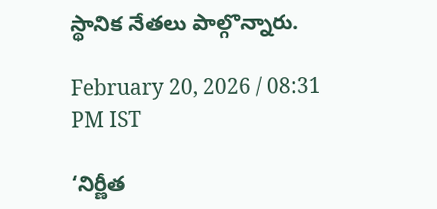స్థానిక నేతలు పాల్గొన్నారు.

February 20, 2026 / 08:31 PM IST

‘నిర్ణీత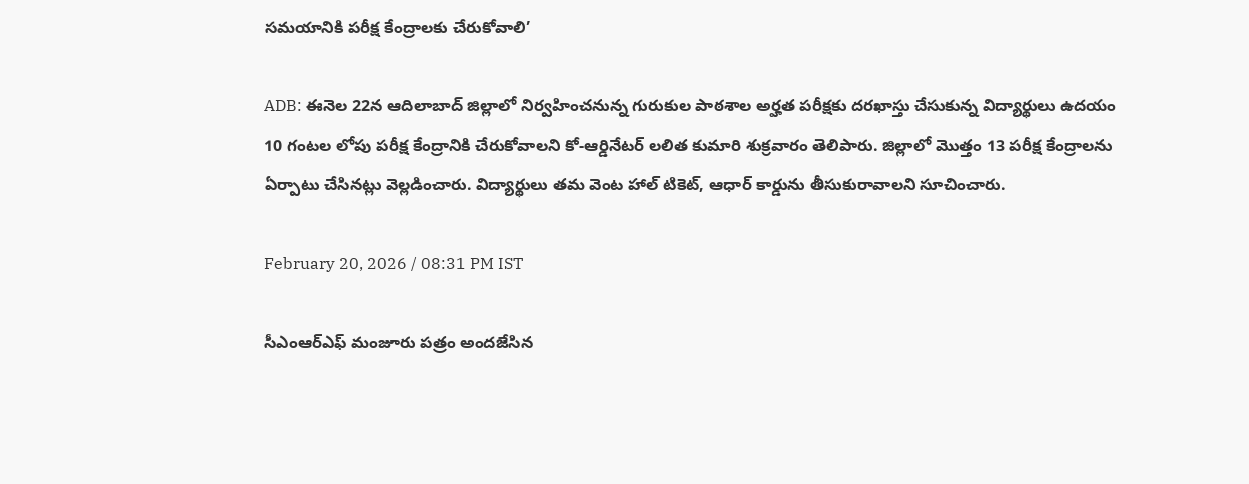సమయానికి పరీక్ష కేంద్రాలకు చేరుకోవాలి’

ADB: ఈనెల 22న ఆదిలాబాద్ జిల్లాలో నిర్వహించనున్న గురుకుల పాఠశాల అర్హత పరీక్షకు దరఖాస్తు చేసుకున్న విద్యార్థులు ఉదయం 10 గంటల లోపు పరీక్ష కేంద్రానికి చేరుకోవాలని కో-ఆర్డినేటర్ లలిత కుమారి శుక్రవారం తెలిపారు. జిల్లాలో మొత్తం 13 పరీక్ష కేంద్రాలను ఏర్పాటు చేసినట్లు వెల్లడించారు. విద్యార్థులు తమ వెంట హాల్ టికెట్, ఆధార్ కార్డును తీసుకురావాలని సూచించారు.

February 20, 2026 / 08:31 PM IST

సీఎంఆర్ఎఫ్ మంజూరు పత్రం అందజేసిన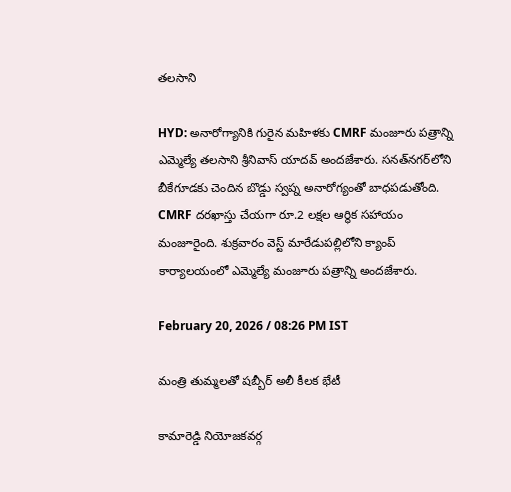తలసాని

HYD: అనారోగ్యానికి గురైన మహిళకు CMRF మంజూరు పత్రాన్ని ఎమ్మెల్యే తలసాని శ్రీనివాస్ యాదవ్ అందజేశారు. సనత్‌నగర్‌లోని బీకేగూడకు చెందిన బొడ్డు స్వప్న అనారోగ్యంతో బాధపడుతోంది. CMRF దరఖాస్తు చేయగా రూ.2 లక్షల ఆర్థిక సహాయం మంజూరైంది. శుక్రవారం వెస్ట్ మారేడుపల్లిలోని క్యాంప్ కార్యాలయంలో ఎమ్మెల్యే మంజూరు పత్రాన్ని అందజేశారు.

February 20, 2026 / 08:26 PM IST

మంత్రి తుమ్మలతో షబ్బీర్ అలీ కీలక భేటీ

కామారెడ్డి నియోజకవర్గ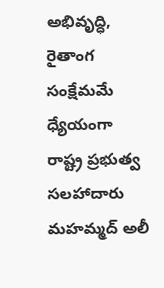అభివృద్ధి, రైతాంగ సంక్షేమమే ధ్యేయంగా రాష్ట్ర ప్రభుత్వ సలహాదారు మహమ్మద్ అలీ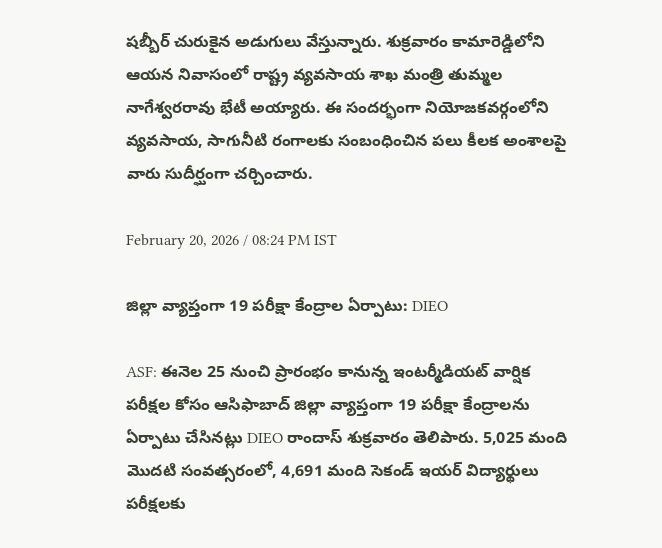షబ్బీర్ చురుకైన అడుగులు వేస్తున్నారు. శుక్రవారం కామారెడ్డిలోని ఆయన నివాసంలో రాష్ట్ర వ్యవసాయ శాఖ మంత్రి తుమ్మల నాగేశ్వరరావు భేటీ అయ్యారు. ఈ సందర్భంగా నియోజకవర్గంలోని వ్యవసాయ, సాగునీటి రంగాలకు సంబంధించిన పలు కీలక అంశాలపై వారు సుదీర్ఘంగా చర్చించారు.

February 20, 2026 / 08:24 PM IST

జిల్లా వ్యాప్తంగా 19 పరీక్షా కేంద్రాల ఏర్పాటు: DIEO

ASF: ఈనెల 25 నుంచి ప్రారంభం కానున్న ఇంటర్మీడియట్ వార్షిక పరీక్షల కోసం ఆసిఫాబాద్ జిల్లా వ్యాప్తంగా 19 పరీక్షా కేంద్రాలను ఏర్పాటు చేసినట్లు DIEO రాందాస్ శుక్రవారం తెలిపారు. 5,025 మంది మొదటి సంవత్సరంలో, 4,691 మంది సెకండ్ ఇయర్ విద్యార్థులు పరీక్షలకు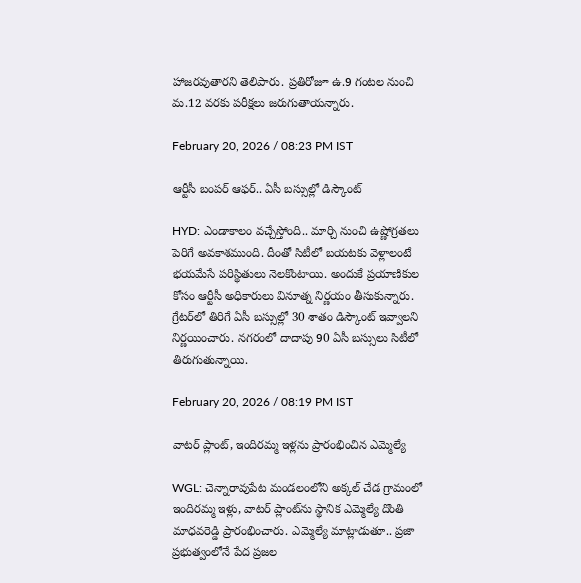హాజరవుతారని తెలిపారు. ప్రతిరోజూ ఉ.9 గంటల నుంచి మ.12 వరకు పరీక్షలు జరుగుతాయన్నారు.

February 20, 2026 / 08:23 PM IST

ఆర్టీసీ బంపర్ ఆఫర్.. ఏసీ బస్సుల్లో డిస్కౌంట్

HYD: ఎండాకాలం వచ్చేస్తోంది.. మార్చి నుంచి ఉష్ణోగ్రతలు పెరిగే అవకాశముంది. దీంతో సిటీలో బయటకు వెళ్లాలంటే భయమేసే పరిస్థితులు నెలకొంటాయి. అందుకే ప్రయాణికుల కోసం ఆర్టీసీ అధికారులు వినూత్న నిర్ణయం తీసుకున్నారు. గ్రేటర్‌లో తిరిగే ఏసీ బస్సుల్లో 30 శాతం డిస్కౌంట్ ఇవ్వాలని నిర్ణయించారు. నగరంలో దాదాపు 90 ఏసీ బస్సులు సిటీలో తిరుగుతున్నాయి.

February 20, 2026 / 08:19 PM IST

వాటర్ ప్లాంట్, ఇందిరమ్మ ఇళ్లను ప్రారంభించిన ఎమ్మెల్యే

WGL: చెన్నారావుపేట మండలంలోని అక్కల్ చేడ గ్రామంలో ఇందిరమ్మ ఇళ్లు, వాటర్ ప్లాంట్‌ను స్థానిక ఎమ్మెల్యే దొంతి మాధవరెడ్డి ప్రారంభించారు. ఎమ్మెల్యే మాట్లాడుతూ.. ప్రజా ప్రభుత్వంలోనే పేద ప్రజల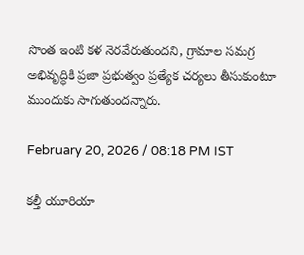సొంత ఇంటి కళ నెరవేరుతుందని, గ్రామాల సమగ్ర అభివృద్ధికి ప్రజా ప్రభుత్వం ప్రత్యేక చర్యలు తీసుకుంటూ ముందుకు సాగుతుందన్నారు.

February 20, 2026 / 08:18 PM IST

కల్తీ యూరియా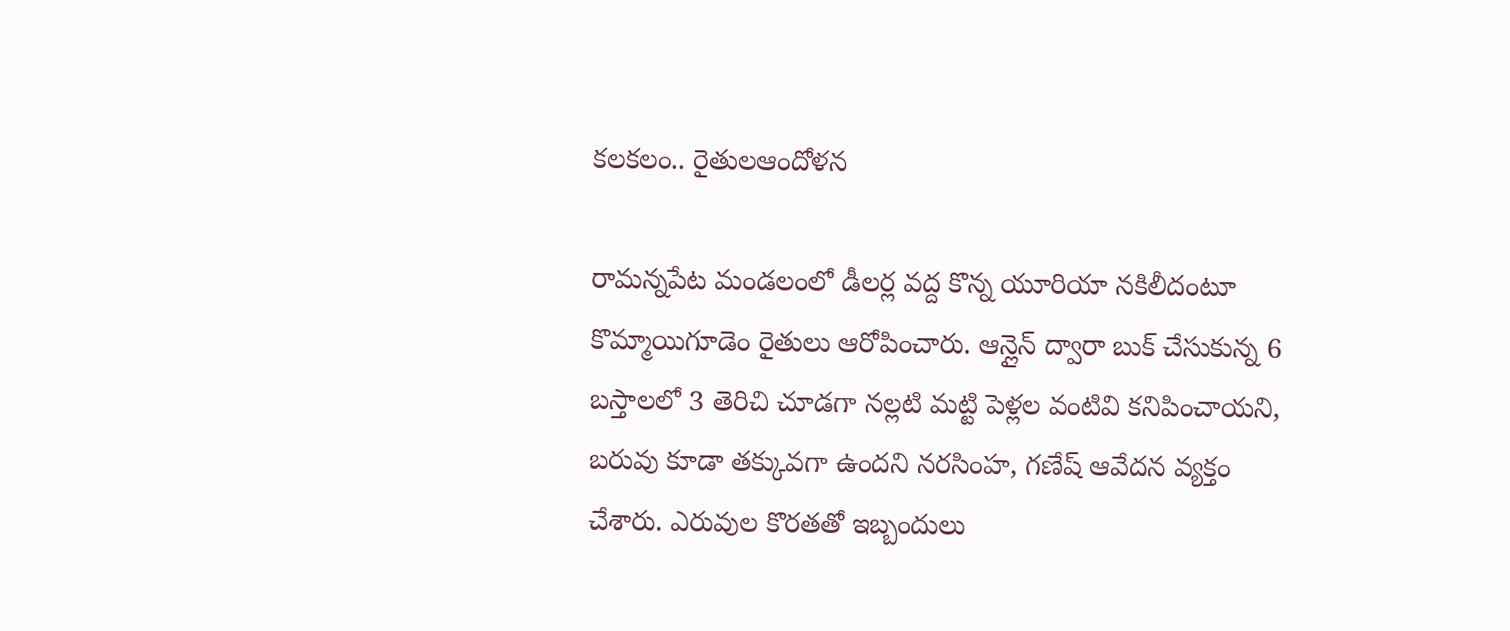కలకలం.. రైతులఆందోళన

రామన్నపేట మండలంలో డీలర్ల వద్ద కొన్న యూరియా నకిలీదంటూ కొమ్మాయిగూడెం రైతులు ఆరోపించారు. ఆన్లైన్ ద్వారా బుక్ చేసుకున్న 6 బస్తాలలో 3 తెరిచి చూడగా నల్లటి మట్టి పెళ్లల వంటివి కనిపించాయని, బరువు కూడా తక్కువగా ఉందని నరసింహ, గణేష్ ఆవేదన వ్యక్తం చేశారు. ఎరువుల కొరతతో ఇబ్బందులు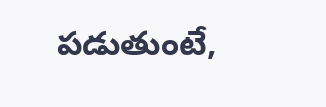పడుతుంటే,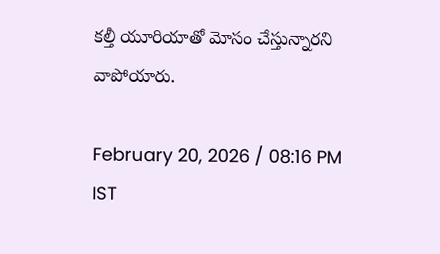కల్తీ యూరియాతో మోసం చేస్తున్నారని వాపోయారు.

February 20, 2026 / 08:16 PM IST